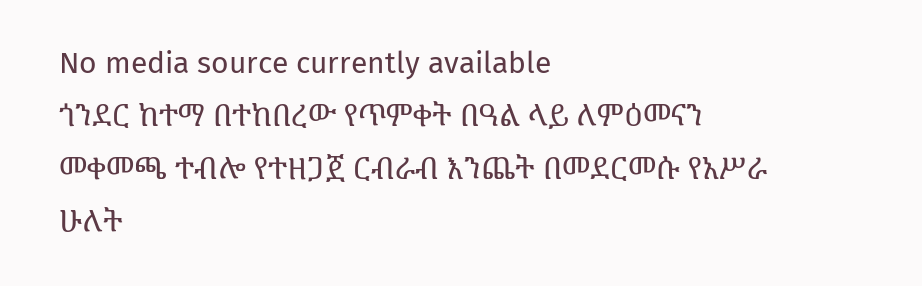No media source currently available
ጎንደር ከተማ በተከበረው የጥምቀት በዓል ላይ ለምዕመናን መቀመጫ ተብሎ የተዘጋጀ ርብራብ እንጨት በመደርመሱ የአሥራ ሁለት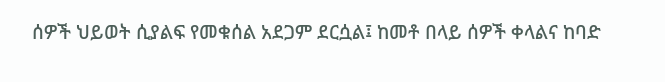ሰዎች ህይወት ሲያልፍ የመቁሰል አደጋም ደርሷል፤ ከመቶ በላይ ሰዎች ቀላልና ከባድ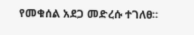የመቁሰል አደጋ መድረሱ ተገለፀ።